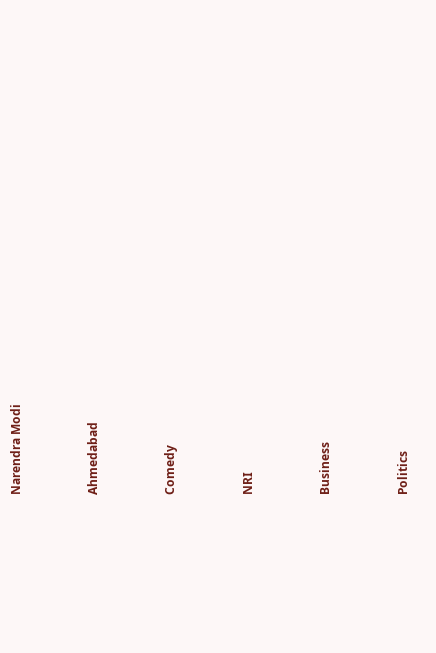Narendra Modi


Ahmedabad


Comedy


NRI


Business


Politics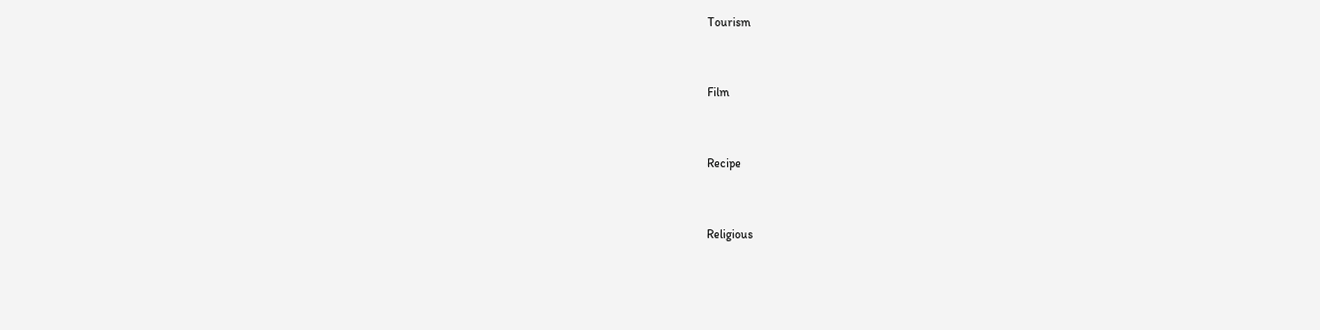Tourism


Film


Recipe


Religious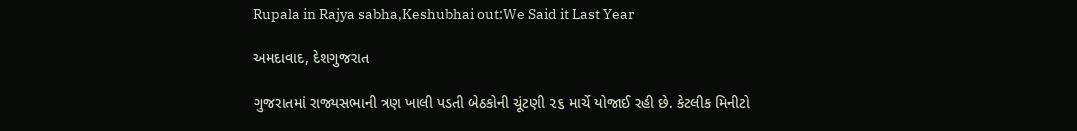Rupala in Rajya sabha,Keshubhai out:We Said it Last Year

અમદાવાદ, દેશગુજરાત

ગુજરાતમાં રાજ્યસભાની ત્રણ ખાલી પડતી બેઠકોની ચૂંટણી ૨૬ માર્ચે યોજાઈ રહી છે. કેટલીક મિનીટો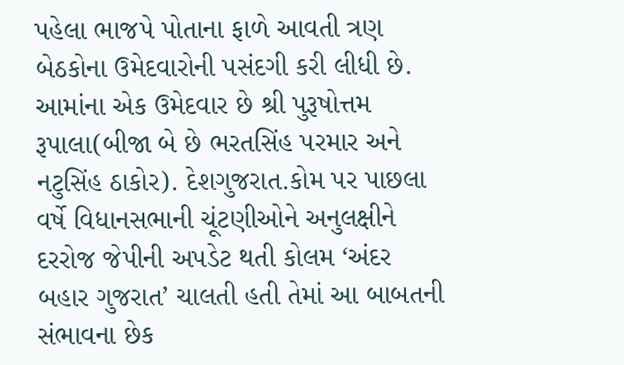પહેલા ભાજપે પોતાના ફાળે આવતી ત્રણ બેઠકોના ઉમેદવારોની પસંદગી કરી લીધી છે. આમાંના એક ઉમેદવાર છે શ્રી પુરૂષોત્તમ રૂપાલા(બીજા બે છે ભરતસિંહ પરમાર અને નટુસિંહ ઠાકોર). દેશગુજરાત.કોમ પર પાછલા વર્ષે વિધાનસભાની ચૂંટણીઓને અનુલક્ષીને દરરોજ જેપીની અપડેટ થતી કોલમ ‘અંદર બહાર ગુજરાત’ ચાલતી હતી તેમાં આ બાબતની સંભાવના છેક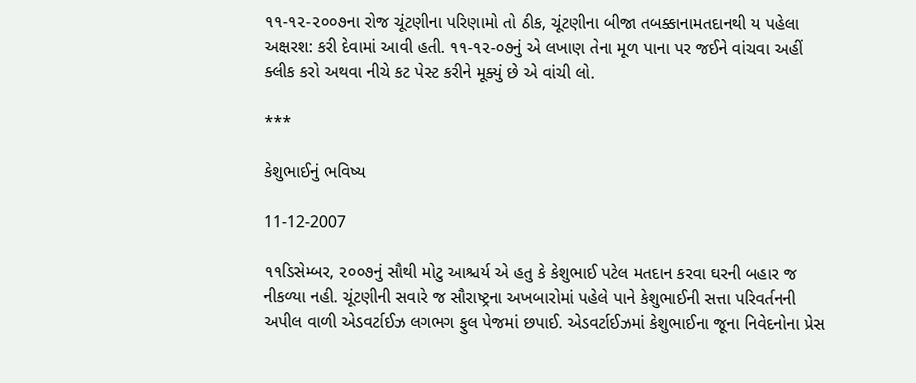૧૧-૧૨-૨૦૦૭ના રોજ ચૂંટણીના પરિણામો તો ઠીક, ચૂંટણીના બીજા તબક્કાનામતદાનથી ય પહેલા અક્ષરશ: કરી દેવામાં આવી હતી. ૧૧-૧૨-૦૭નું એ લખાણ તેના મૂળ પાના પર જઈને વાંચવા અહીં ક્લીક કરો અથવા નીચે કટ પેસ્ટ કરીને મૂક્યું છે એ વાંચી લો.

***

કેશુભાઈનું ભવિષ્ય

11-12-2007

૧૧ડિસેમ્બર, ૨૦૦૭નું સૌથી મોટુ આશ્ચર્ય એ હતુ કે કેશુભાઈ પટેલ મતદાન કરવા ઘરની બહાર જ નીકળ્યા નહી. ચૂંટણીની સવારે જ સૌરાષ્ટ્રના અખબારોમાં પહેલે પાને કેશુભાઈની સત્તા પરિવર્તનની અપીલ વાળી એડવર્ટાઈઝ લગભગ ફુલ પેજમાં છપાઈ. એડવર્ટાઈઝમાં કેશુભાઈના જૂના નિવેદનોના પ્રેસ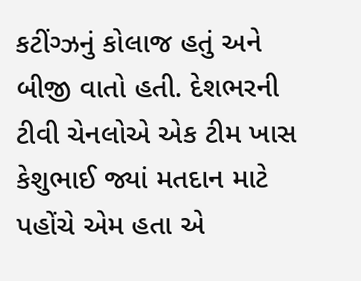કટીંગ્ઝનું કોલાજ હતું અને બીજી વાતો હતી. દેશભરની ટીવી ચેનલોએ એક ટીમ ખાસ કેશુભાઈ જ્યાં મતદાન માટે પહોંચે એમ હતા એ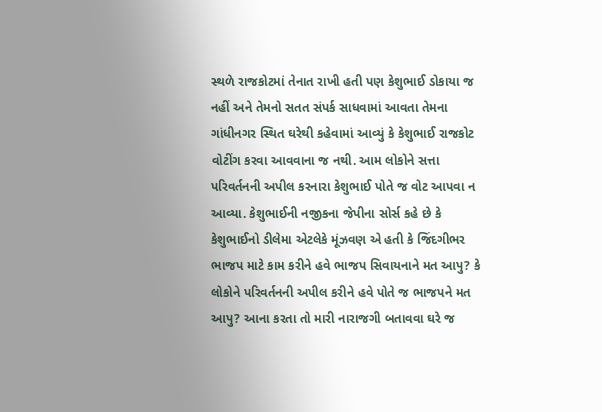સ્થળે રાજકોટમાં તેનાત રાખી હતી પણ કેશુભાઈ ડોકાયા જ નહીં અને તેમનો સતત સંપર્ક સાધવામાં આવતા તેમના ગાંધીનગર સ્થિત ઘરેથી કહેવામાં આવ્યું કે કેશુભાઈ રાજકોટ વોટીંગ કરવા આવવાના જ નથી. આમ લોકોને સત્તા પરિવર્તનની અપીલ કરનારા કેશુભાઈ પોતે જ વોટ આપવા ન આવ્યા. કેશુભાઈની નજીકના જેપીના સોર્સ કહે છે કે કેશુભાઈનો ડીલેમા એટલેકે મૂંઝવણ એ હતી કે જિંદગીભર ભાજપ માટે કામ કરીને હવે ભાજપ સિવાયનાને મત આપુ? કે લોકોને પરિવર્તનની અપીલ કરીને હવે પોતે જ ભાજપને મત આપુ? આના કરતા તો મારી નારાજગી બતાવવા ઘરે જ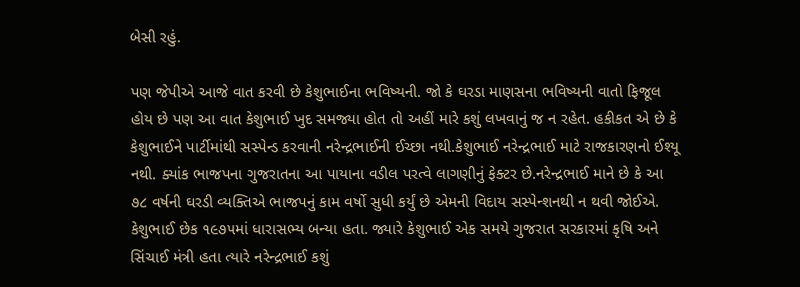બેસી રહું.

પણ જેપીએ આજે વાત કરવી છે કેશુભાઈના ભવિષ્યની. જો કે ઘરડા માણસના ભવિષ્યની વાતો ફિજૂલ હોય છે પણ આ વાત કેશુભાઈ ખુદ સમજ્યા હોત તો અહીં મારે કશું લખવાનું જ ન રહેત. હકીકત એ છે કે કેશુભાઈને પાર્ટીમાંથી સસ્પેન્ડ કરવાની નરેન્દ્રભાઈની ઈચ્છા નથી.કેશુભાઈ નરેન્દ્રભાઈ માટે રાજકારણનો ઈશ્યૂ નથી. ક્યાંક ભાજપના ગુજરાતના આ પાયાના વડીલ પરત્વે લાગણીનું ફેક્ટર છે.નરેન્દ્રભાઈ માને છે કે આ ૭૮ વર્ષની ઘરડી વ્યક્તિએ ભાજપનું કામ વર્ષો સુધી કર્યું છે એમની વિદાય સસ્પેન્શનથી ન થવી જોઈએ. કેશુભાઈ છેક ૧૯૭૫માં ધારાસભ્ય બન્યા હતા. જ્યારે કેશુભાઈ એક સમયે ગુજરાત સરકારમાં કૃષિ અને સિંચાઈ મંત્રી હતા ત્યારે નરેન્દ્રભાઈ કશું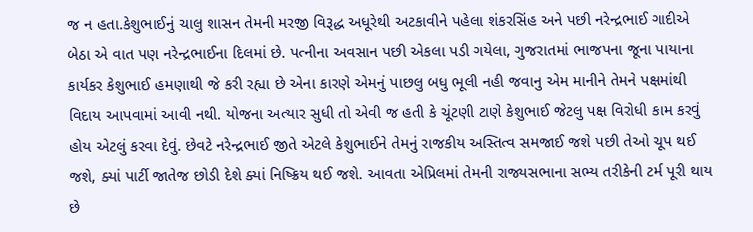જ ન હતા.કેશુભાઈનું ચાલુ શાસન તેમની મરજી વિરૂદ્ધ અધૂરેથી અટકાવીને પહેલા શંકરસિંહ અને પછી નરેન્દ્રભાઈ ગાદીએ બેઠા એ વાત પણ નરેન્દ્રભાઈના દિલમાં છે. પત્નીના અવસાન પછી એકલા પડી ગયેલા, ગુજરાતમાં ભાજપના જૂના પાયાના કાર્યકર કેશુભાઈ હમણાથી જે કરી રહ્યા છે એના કારણે એમનું પાછલુ બધુ ભૂલી નહી જવાનુ એમ માનીને તેમને પક્ષમાંથી વિદાય આપવામાં આવી નથી. યોજના અત્યાર સુધી તો એવી જ હતી કે ચૂંટણી ટાણે કેશુભાઈ જેટલુ પક્ષ વિરોધી કામ કરવું હોય એટલું કરવા દેવું. છેવટે નરેન્દ્રભાઈ જીતે એટલે કેશુભાઈને તેમનું રાજકીય અસ્તિત્વ સમજાઈ જશે પછી તેઓ ચૂપ થઈ જશે, ક્યાં પાર્ટી જાતેજ છોડી દેશે ક્યાં નિષ્ક્રિય થઈ જશે. આવતા એપ્રિલમાં તેમની રાજ્યસભાના સભ્ય તરીકેની ટર્મ પૂરી થાય છે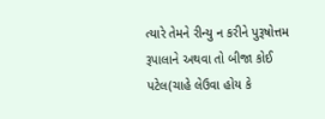ત્યારે તેમને રીન્યુ ન કરીને પુરૂષોત્તમ રૂપાલાને અથવા તો બીજા કોઈ પટેલ(ચાહે લેઉવા હોય કે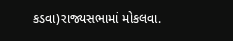કડવા)રાજ્યસભામાં મોકલવા.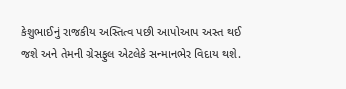કેશુભાઈનું રાજકીય અસ્તિત્વ પછી આપોઆપ અસ્ત થઈ જશે અને તેમની ગ્રેસફુલ એટલેકે સન્માનભેર વિદાય થશે.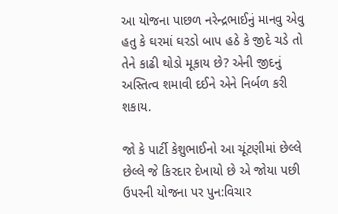આ યોજના પાછળ નરેન્દ્રભાઈનું માનવુ એવુ હતુ કે ઘરમાં ઘરડો બાપ હઠે કે જીદે ચડે તો તેને કાઢી થોડો મૂકાય છે? એની જીદનું અસ્તિત્વ શમાવી દઈને એને નિર્બળ કરી શકાય.

જો કે પાર્ટી કેશુભાઈનો આ ચૂંટણીમાં છેલ્લે છેલ્લે જે કિરદાર દેખાયો છે એ જોયા પછી ઉપરની યોજના પર પુન:વિચાર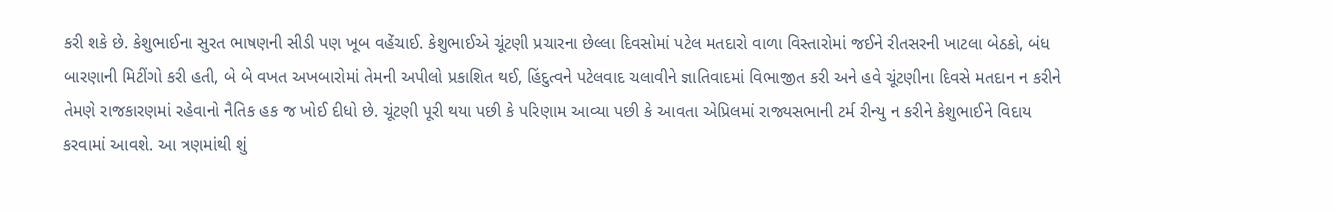કરી શકે છે. કેશુભાઈના સુરત ભાષણની સીડી પણ ખૂબ વહેંચાઈ. કેશુભાઈએ ચૂંટણી પ્રચારના છેલ્લા દિવસોમાં પટેલ મતદારો વાળા વિસ્તારોમાં જઈને રીતસરની ખાટલા બેઠકો, બંધ બારણાની મિટીંગો કરી હતી, બે બે વખત અખબારોમાં તેમની અપીલો પ્રકાશિત થઈ, હિંદુત્વને પટેલવાદ ચલાવીને જ્ઞાતિવાદમાં વિભાજીત કરી અને હવે ચૂંટણીના દિવસે મતદાન ન કરીને તેમણે રાજકારણમાં રહેવાનો નૈતિક હક જ ખોઈ દીધો છે. ચૂંટણી પૂરી થયા પછી કે પરિણામ આવ્યા પછી કે આવતા એપ્રિલમાં રાજ્યસભાની ટર્મ રીન્યુ ન કરીને કેશુભાઈને વિદાય કરવામાં આવશે. આ ત્રણમાંથી શું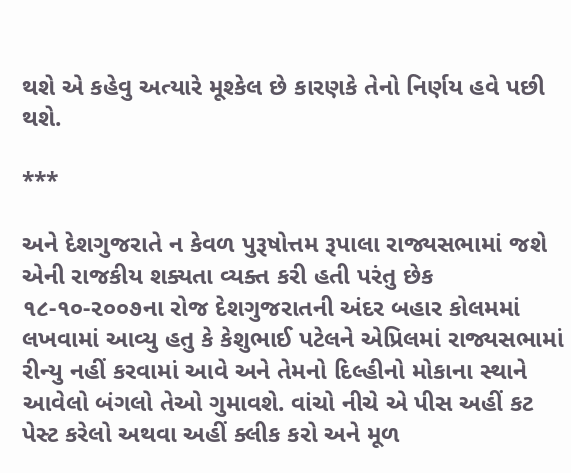થશે એ કહેવુ અત્યારે મૂશ્કેલ છે કારણકે તેનો નિર્ણય હવે પછી થશે.

***

અને દેશગુજરાતે ન કેવળ પુરૂષોત્તમ રૂપાલા રાજ્યસભામાં જશે એની રાજકીય શક્યતા વ્યક્ત કરી હતી પરંતુ છેક ૧૮-૧૦-૨૦૦૭ના રોજ દેશગુજરાતની અંદર બહાર કોલમમાં લખવામાં આવ્યુ હતુ કે કેશુભાઈ પટેલને એપ્રિલમાં રાજ્યસભામાં રીન્યુ નહીં કરવામાં આવે અને તેમનો દિલ્હીનો મોકાના સ્થાને આવેલો બંગલો તેઓ ગુમાવશે. વાંચો નીચે એ પીસ અહીં કટ પેસ્ટ કરેલો અથવા અહીં ક્લીક કરો અને મૂળ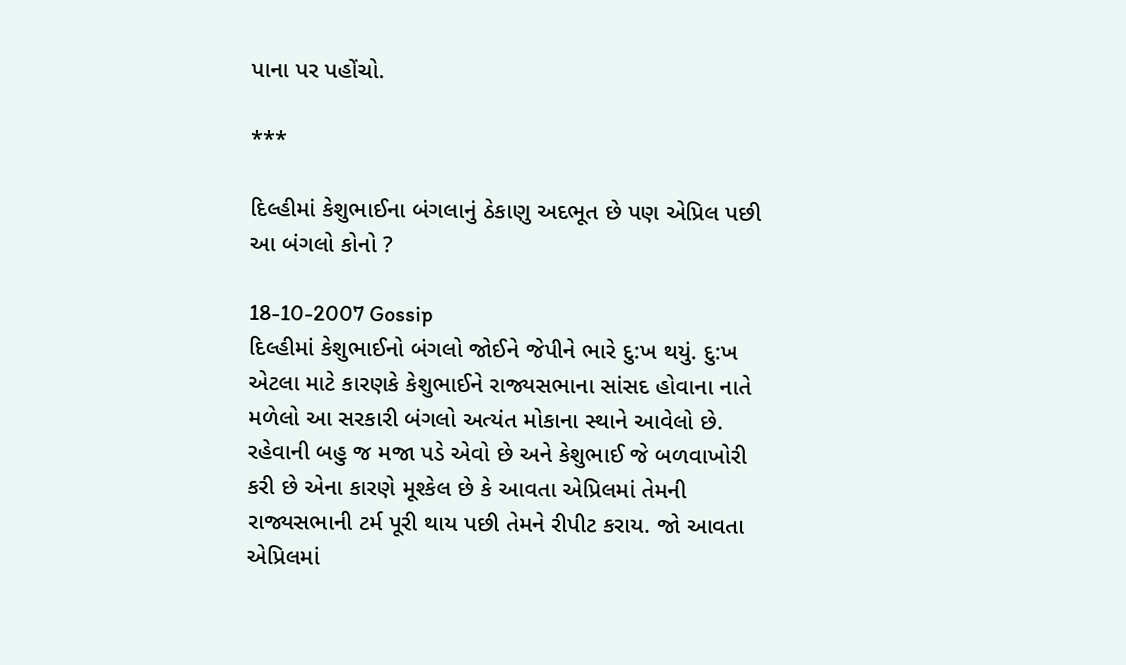પાના પર પહોંચો.

***

દિલ્હીમાં કેશુભાઈના બંગલાનું ઠેકાણુ અદભૂત છે પણ એપ્રિલ પછી આ બંગલો કોનો ?

18-10-2007 Gossip
દિલ્હીમાં કેશુભાઈનો બંગલો જોઈને જેપીને ભારે દુ:ખ થયું. દુ:ખ એટલા માટે કારણકે કેશુભાઈને રાજ્યસભાના સાંસદ હોવાના નાતે મળેલો આ સરકારી બંગલો અત્યંત મોકાના સ્થાને આવેલો છે. રહેવાની બહુ જ મજા પડે એવો છે અને કેશુભાઈ જે બળવાખોરી કરી છે એના કારણે મૂશ્કેલ છે કે આવતા એપ્રિલમાં તેમની રાજ્યસભાની ટર્મ પૂરી થાય પછી તેમને રીપીટ કરાય. જો આવતા એપ્રિલમાં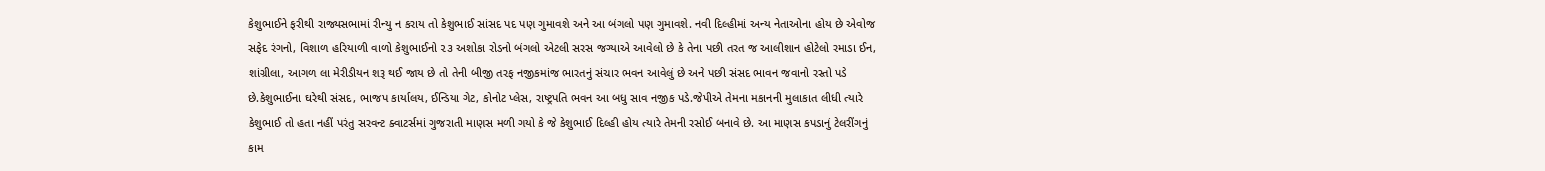કેશુભાઈને ફરીથી રાજ્યસભામાં રીન્યુ ન કરાય તો કેશુભાઈ સાંસદ પદ પણ ગુમાવશે અને આ બંગલો પણ ગુમાવશે. નવી દિલ્હીમાં અન્ય નેતાઓના હોય છે એવોજ સફેદ રંગનો, વિશાળ હરિયાળી વાળો કેશુભાઈનો ૨૩ અશોકા રોડનો બંગલો એટલી સરસ જગ્યાએ આવેલો છે કે તેના પછી તરત જ આલીશાન હોટેલો રમાડા ઈન, શાંગ્રીલા, આગળ લા મેરીડીયન શરૂ થઈ જાય છે તો તેની બીજી તરફ નજીકમાંજ ભારતનું સંચાર ભવન આવેલું છે અને પછી સંસદ ભાવન જવાનો રસ્તો પડે છે.કેશુભાઈના ઘરેથી સંસદ, ભાજપ કાર્યાલય, ઈન્ડિયા ગેટ, કોનોટ પ્લેસ, રાષ્ટ્રપતિ ભવન આ બધુ સાવ નજીક પડે.જેપીએ તેમના મકાનની મુલાકાત લીધી ત્યારે કેશુભાઈ તો હતા નહીં પરંતુ સરવન્ટ ક્વાટર્સમાં ગુજરાતી માણસ મળી ગયો કે જે કેશુભાઈ દિલ્હી હોય ત્યારે તેમની રસોઈ બનાવે છે. આ માણસ કપડાનું ટેલરીંગનું કામ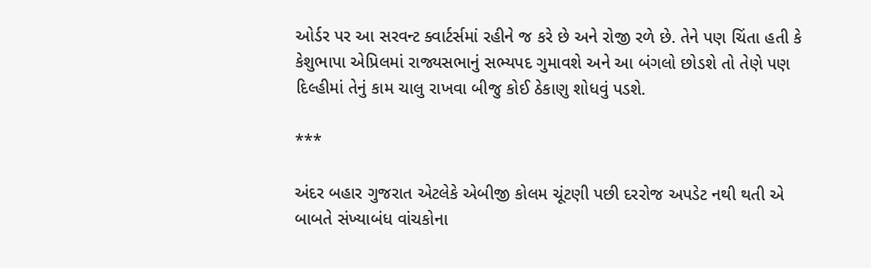ઓર્ડર પર આ સરવન્ટ ક્વાર્ટર્સમાં રહીને જ કરે છે અને રોજી રળે છે. તેને પણ ચિંતા હતી કે કેશુભાપા એપ્રિલમાં રાજ્યસભાનું સભ્યપદ ગુમાવશે અને આ બંગલો છોડશે તો તેણે પણ દિલ્હીમાં તેનું કામ ચાલુ રાખવા બીજુ કોઈ ઠેકાણુ શોધવું પડશે.

***

અંદર બહાર ગુજરાત એટલેકે એબીજી કોલમ ચૂંટણી પછી દરરોજ અપડેટ નથી થતી એ બાબતે સંખ્યાબંધ વાંચકોના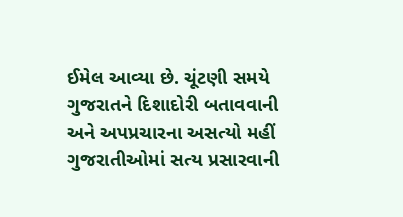ઈમેલ આવ્યા છે. ચૂંટણી સમયે ગુજરાતને દિશાદોરી બતાવવાની અને અપપ્રચારના અસત્યો મહીં ગુજરાતીઓમાં સત્ય પ્રસારવાની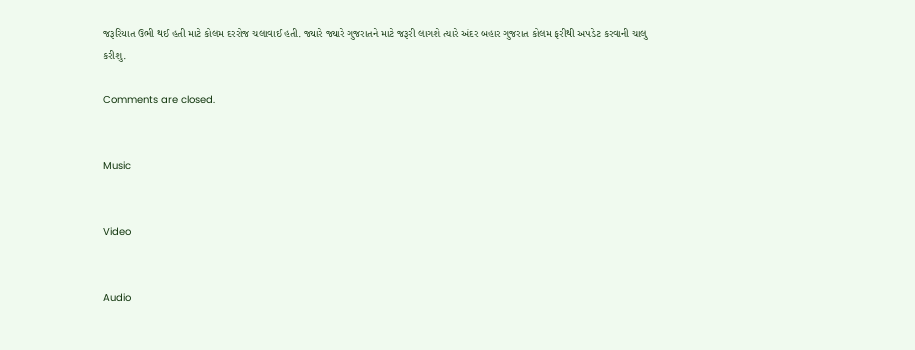જરૂરિયાત ઉભી થઈ હતી માટે કોલમ દરરોજ ચલાવાઈ હતી. જ્યારે જ્યારે ગુજરાતને માટે જરૂરી લાગશે ત્યારે અંદર બહાર ગુજરાત કોલમ ફરીથી અપડેટ કરવાની ચાલુ કરીશુ.

Comments are closed.


Music


Video


Audio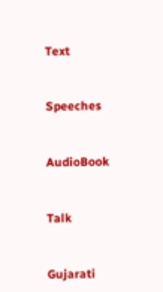Text


Speeches


AudioBook


Talk


Gujarati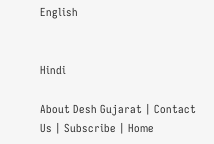English


Hindi

About Desh Gujarat | Contact Us | Subscribe | Home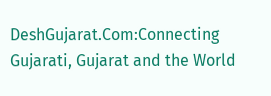DeshGujarat.Com:Connecting Gujarati, Gujarat and the World